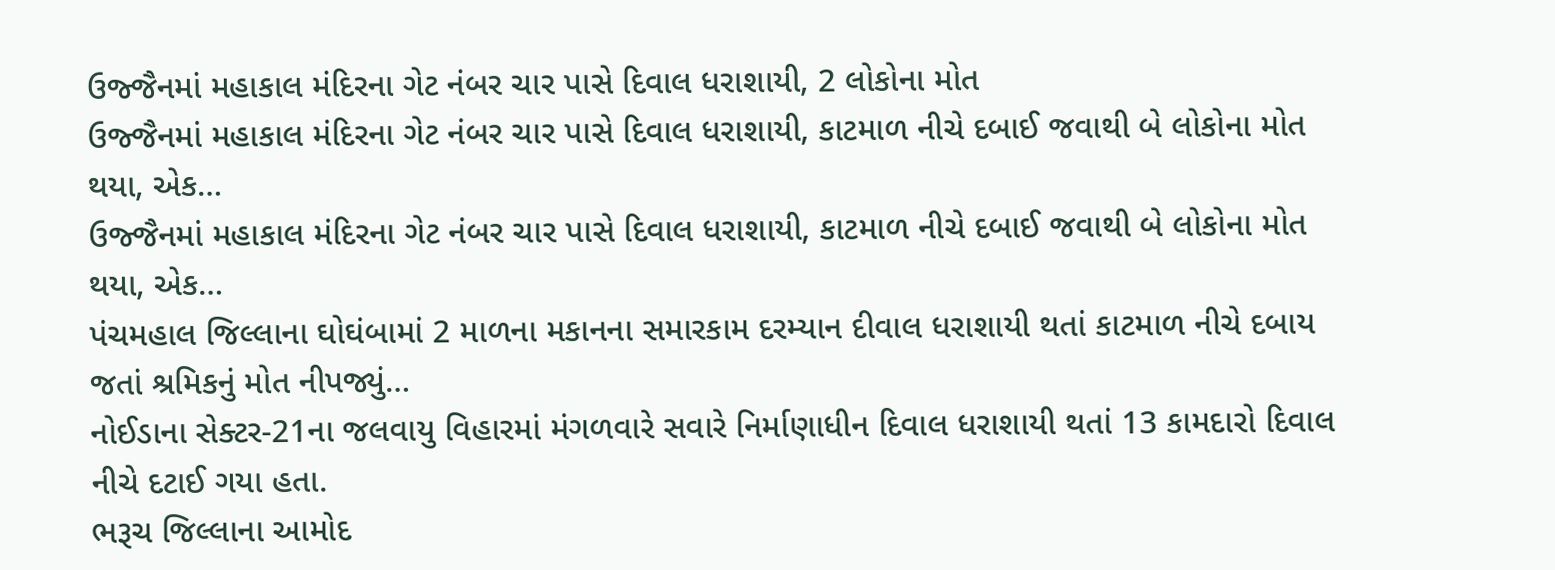ઉજ્જૈનમાં મહાકાલ મંદિરના ગેટ નંબર ચાર પાસે દિવાલ ધરાશાયી, 2 લોકોના મોત
ઉજ્જૈનમાં મહાકાલ મંદિરના ગેટ નંબર ચાર પાસે દિવાલ ધરાશાયી, કાટમાળ નીચે દબાઈ જવાથી બે લોકોના મોત થયા, એક…
ઉજ્જૈનમાં મહાકાલ મંદિરના ગેટ નંબર ચાર પાસે દિવાલ ધરાશાયી, કાટમાળ નીચે દબાઈ જવાથી બે લોકોના મોત થયા, એક…
પંચમહાલ જિલ્લાના ઘોઘંબામાં 2 માળના મકાનના સમારકામ દરમ્યાન દીવાલ ધરાશાયી થતાં કાટમાળ નીચે દબાય જતાં શ્રમિકનું મોત નીપજ્યું…
નોઈડાના સેક્ટર-21ના જલવાયુ વિહારમાં મંગળવારે સવારે નિર્માણાધીન દિવાલ ધરાશાયી થતાં 13 કામદારો દિવાલ નીચે દટાઈ ગયા હતા.
ભરૂચ જિલ્લાના આમોદ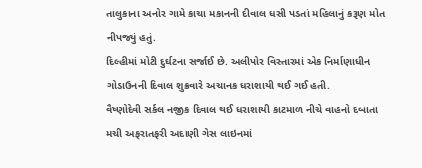તાલુકાના અનોર ગામે કાચા મકાનની દીવાલ ધસી પડતાં મહિલાનું કરૂણ મોત નીપજ્યું હતું.
દિલ્હીમાં મોટી દુર્ઘટના સર્જાઈ છે. અલીપોર વિસ્તારમાં એક નિર્માણાધીન ગોડાઉનની દિવાલ શુક્રવારે અચાનક ધરાશાયી થઈ ગઈ હતી.
વૈષ્ણોદેવી સર્કલ નજીક દિવાલ થઈ ધરાશાયી કાટમાળ નીચે વાહનો દબાતા મચી અફરાતફરી અદાણી ગેસ લાઇનમાં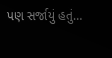પણ સર્જાયું હતું…